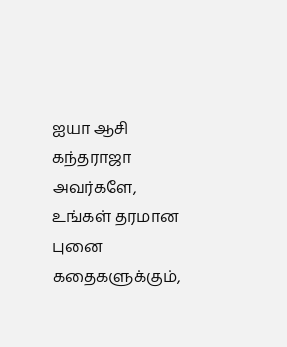ஐயா ஆசி கந்தராஜா அவர்களே,
உங்கள் தரமான புனை கதைகளுக்கும்,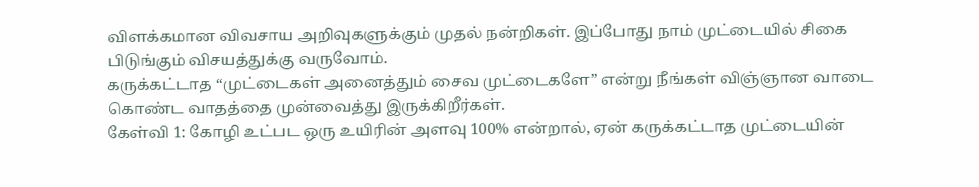விளக்கமான விவசாய அறிவுகளுக்கும் முதல் நன்றிகள். இப்போது நாம் முட்டையில் சிகை பிடுங்கும் விசயத்துக்கு வருவோம்.
கருக்கட்டாத “முட்டைகள் அனைத்தும் சைவ முட்டைகளே” என்று நீங்கள் விஞ்ஞான வாடை கொண்ட வாதத்தை முன்வைத்து இருக்கிறீர்கள்.
கேள்வி 1: கோழி உட்பட ஒரு உயிரின் அளவு 100% என்றால், ஏன் கருக்கட்டாத முட்டையின்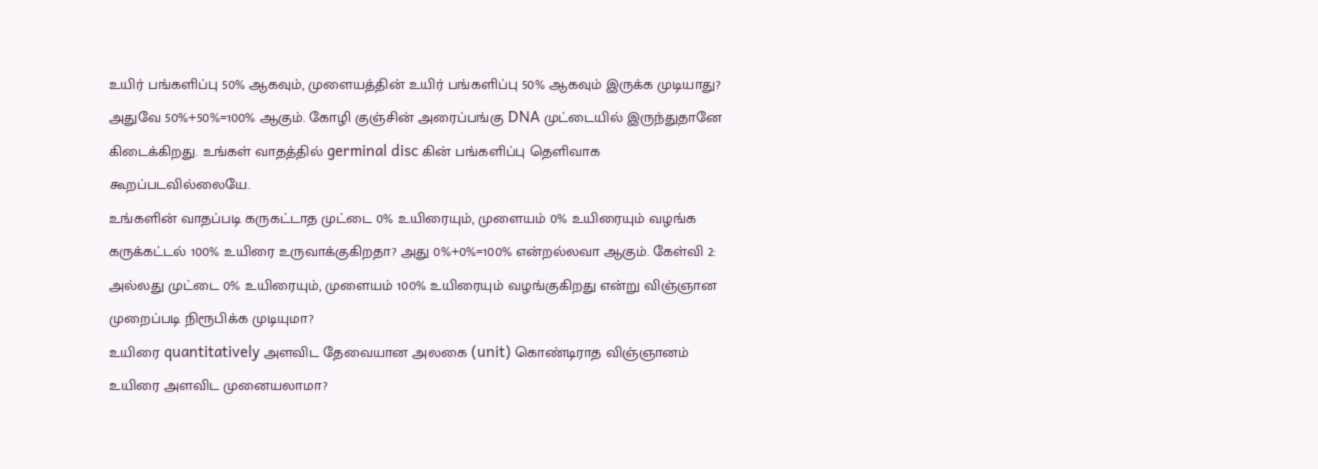உயிர் பங்களிப்பு 50% ஆகவும், முளையத்தின் உயிர் பங்களிப்பு 50% ஆகவும் இருக்க முடியாது? அதுவே 50%+50%=100% ஆகும். கோழி குஞ்சின் அரைப்பங்கு DNA முட்டையில் இருந்துதானே கிடைக்கிறது. உங்கள் வாதத்தில் germinal disc கின் பங்களிப்பு தெளிவாக கூறப்படவில்லையே.
உங்களின் வாதப்படி கருகட்டாத முட்டை 0% உயிரையும், முளையம் 0% உயிரையும் வழங்க கருக்கட்டல் 100% உயிரை உருவாக்குகிறதா? அது 0%+0%=100% என்றல்லவா ஆகும். கேள்வி 2: அல்லது முட்டை 0% உயிரையும், முளையம் 100% உயிரையும் வழங்குகிறது என்று விஞ்ஞான முறைப்படி நிரூபிக்க முடியுமா?
உயிரை quantitatively அளவிட தேவையான அலகை (unit) கொண்டிராத விஞ்ஞானம் உயிரை அளவிட முனையலாமா?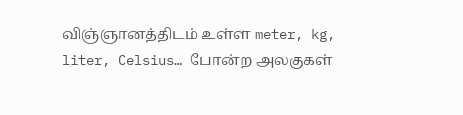விஞ்ஞானத்திடம் உள்ள meter, kg, liter, Celsius… போன்ற அலகுகள்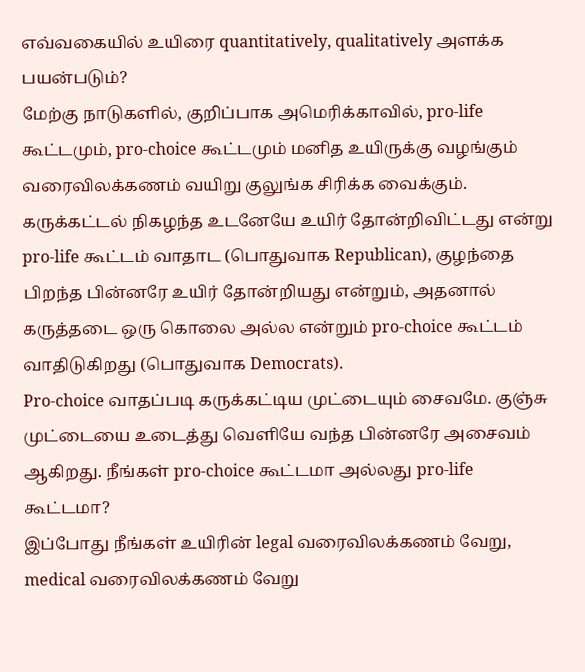எவ்வகையில் உயிரை quantitatively, qualitatively அளக்க பயன்படும்?
மேற்கு நாடுகளில், குறிப்பாக அமெரிக்காவில், pro-life கூட்டமும், pro-choice கூட்டமும் மனித உயிருக்கு வழங்கும் வரைவிலக்கணம் வயிறு குலுங்க சிரிக்க வைக்கும். கருக்கட்டல் நிகழந்த உடனேயே உயிர் தோன்றிவிட்டது என்று pro-life கூட்டம் வாதாட (பொதுவாக Republican), குழந்தை பிறந்த பின்னரே உயிர் தோன்றியது என்றும், அதனால் கருத்தடை ஒரு கொலை அல்ல என்றும் pro-choice கூட்டம் வாதிடுகிறது (பொதுவாக Democrats).
Pro-choice வாதப்படி கருக்கட்டிய முட்டையும் சைவமே. குஞ்சு முட்டையை உடைத்து வெளியே வந்த பின்னரே அசைவம் ஆகிறது. நீங்கள் pro-choice கூட்டமா அல்லது pro-life கூட்டமா?
இப்போது நீங்கள் உயிரின் legal வரைவிலக்கணம் வேறு, medical வரைவிலக்கணம் வேறு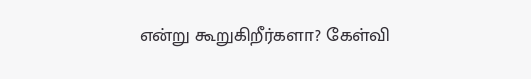என்று கூறுகிறீர்களா? கேள்வி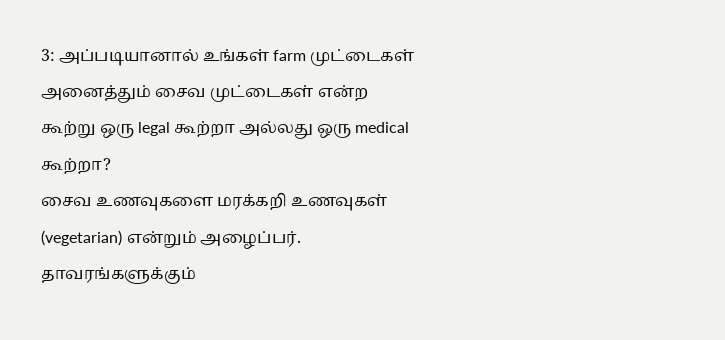3: அப்படியானால் உங்கள் farm முட்டைகள் அனைத்தும் சைவ முட்டைகள் என்ற கூற்று ஒரு legal கூற்றா அல்லது ஒரு medical கூற்றா?
சைவ உணவுகளை மரக்கறி உணவுகள் (vegetarian) என்றும் அழைப்பர். தாவரங்களுக்கும்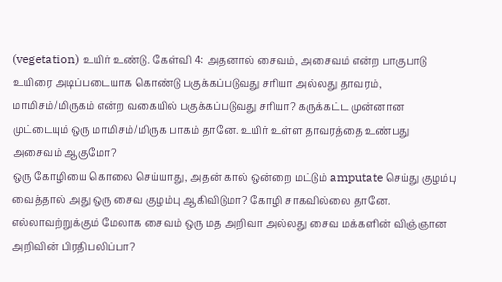(vegetation) உயிர் உண்டு. கேள்வி 4: அதனால் சைவம், அசைவம் என்ற பாகுபாடு உயிரை அடிப்படையாக கொண்டு பகுக்கப்படுவது சரியா அல்லது தாவரம், மாமிசம்/மிருகம் என்ற வகையில் பகுக்கப்படுவது சரியா? கருக்கட்ட முன்னான முட்டையும் ஒரு மாமிசம்/மிருக பாகம் தானே. உயிர் உள்ள தாவரத்தை உண்பது அசைவம் ஆகுமோ?
ஒரு கோழியை கொலை செய்யாது, அதன் கால் ஒன்றை மட்டும் amputate செய்து குழம்பு வைத்தால் அது ஒரு சைவ குழம்பு ஆகிவிடுமா? கோழி சாகவில்லை தானே.
எல்லாவற்றுக்கும் மேலாக சைவம் ஒரு மத அறிவா அல்லது சைவ மக்களின் விஞ்ஞான அறிவின் பிரதிபலிப்பா?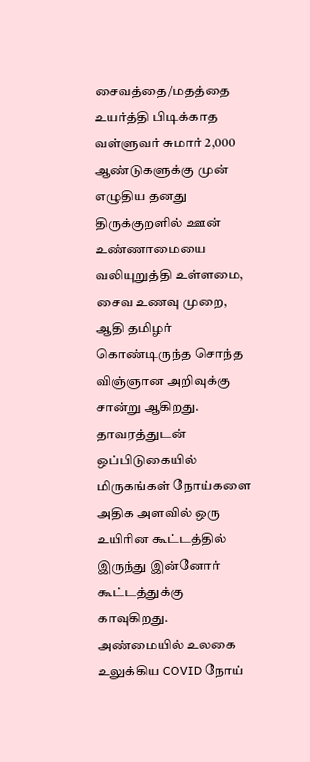சைவத்தை/மதத்தை உயர்த்தி பிடிக்காத வள்ளுவர் சுமார் 2,000 ஆண்டுகளுக்கு முன் எழுதிய தனது திருக்குறளில் ஊன் உண்ணாமையை வலியுறுத்தி உள்ளமை, சைவ உணவு முறை, ஆதி தமிழர் கொண்டிருந்த சொந்த விஞ்ஞான அறிவுக்கு சான்று ஆகிறது.
தாவரத்துடன் ஒப்பிடுகையில் மிருகங்கள் நோய்களை அதிக அளவில் ஒரு உயிரின கூட்டத்தில் இருந்து இன்னோர் கூட்டத்துக்கு காவுகிறது. அண்மையில் உலகை உலுக்கிய COVID நோய்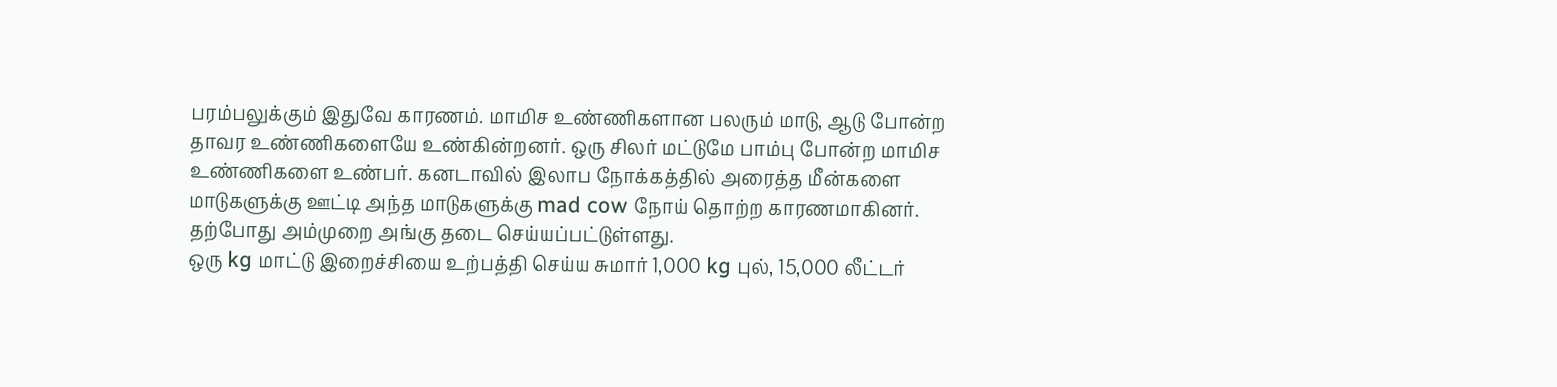பரம்பலுக்கும் இதுவே காரணம். மாமிச உண்ணிகளான பலரும் மாடு, ஆடு போன்ற தாவர உண்ணிகளையே உண்கின்றனர். ஒரு சிலர் மட்டுமே பாம்பு போன்ற மாமிச உண்ணிகளை உண்பர். கனடாவில் இலாப நோக்கத்தில் அரைத்த மீன்களை மாடுகளுக்கு ஊட்டி அந்த மாடுகளுக்கு mad cow நோய் தொற்ற காரணமாகினர். தற்போது அம்முறை அங்கு தடை செய்யப்பட்டுள்ளது.
ஒரு kg மாட்டு இறைச்சியை உற்பத்தி செய்ய சுமார் 1,000 kg புல், 15,000 லீட்டர்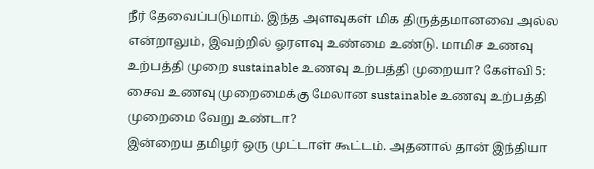நீர் தேவைப்படுமாம். இந்த அளவுகள் மிக திருத்தமானவை அல்ல என்றாலும், இவற்றில் ஓரளவு உண்மை உண்டு. மாமிச உணவு உற்பத்தி முறை sustainable உணவு உற்பத்தி முறையா? கேள்வி 5: சைவ உணவு முறைமைக்கு மேலான sustainable உணவு உற்பத்தி முறைமை வேறு உண்டா?
இன்றைய தமிழர் ஒரு முட்டாள் கூட்டம். அதனால் தான் இந்தியா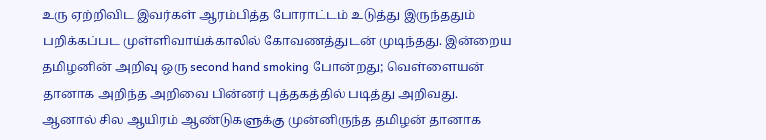உரு ஏற்றிவிட இவர்கள் ஆரம்பித்த போராட்டம் உடுத்து இருந்ததும் பறிக்கப்பட முள்ளிவாய்க்காலில் கோவணத்துடன் முடிந்தது. இன்றைய தமிழனின் அறிவு ஒரு second hand smoking போன்றது; வெள்ளையன் தானாக அறிந்த அறிவை பின்னர் புத்தகத்தில் படித்து அறிவது. ஆனால் சில ஆயிரம் ஆண்டுகளுக்கு முன்னிருந்த தமிழன் தானாக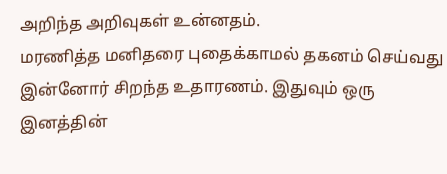அறிந்த அறிவுகள் உன்னதம்.
மரணித்த மனிதரை புதைக்காமல் தகனம் செய்வது இன்னோர் சிறந்த உதாரணம். இதுவும் ஒரு இனத்தின்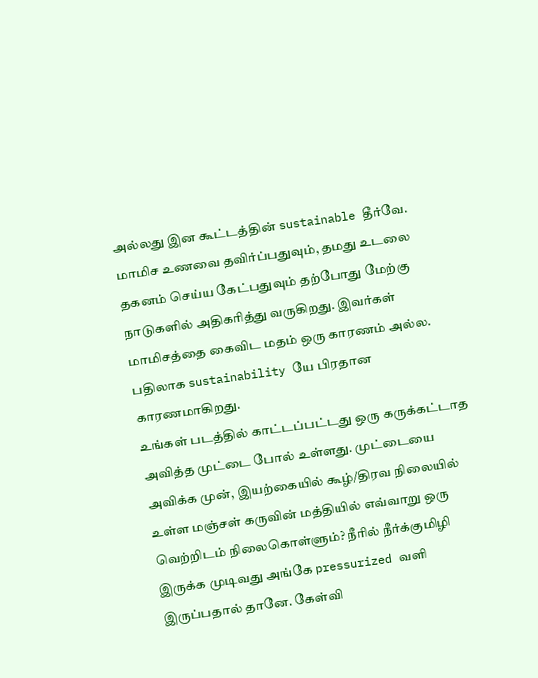அல்லது இன கூட்டத்தின் sustainable தீர்வே. மாமிச உணவை தவிர்ப்பதுவும், தமது உடலை தகனம் செய்ய கேட்பதுவும் தற்போது மேற்கு நாடுகளில் அதிகரித்து வருகிறது. இவர்கள் மாமிசத்தை கைவிட மதம் ஒரு காரணம் அல்ல. பதிலாக sustainability யே பிரதான காரணமாகிறது.
உங்கள் படத்தில் காட்டப்பட்டது ஒரு கருக்கட்டாத அவித்த முட்டை போல் உள்ளது. முட்டையை அவிக்க முன், இயற்கையில் கூழ்/திரவ நிலையில் உள்ள மஞ்சள் கருவின் மத்தியில் எவ்வாறு ஒரு வெற்றிடம் நிலைகொள்ளும்? நீரில் நீர்க்குமிழி இருக்க முடிவது அங்கே pressurized வளி இருப்பதால் தானே. கேள்வி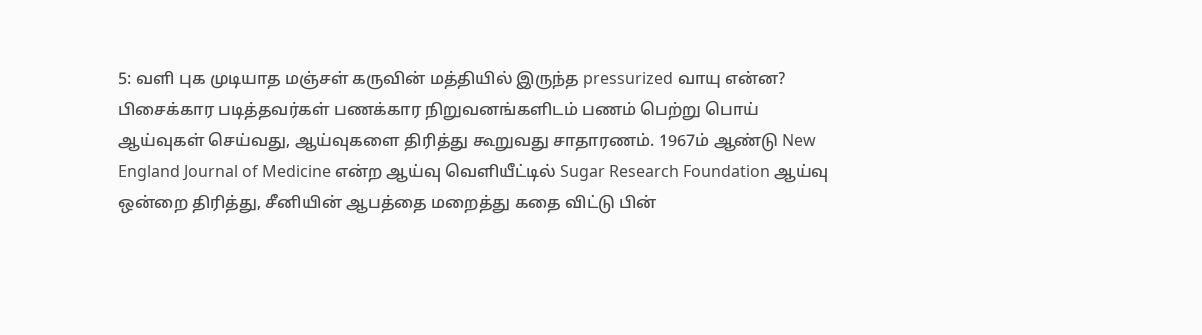5: வளி புக முடியாத மஞ்சள் கருவின் மத்தியில் இருந்த pressurized வாயு என்ன?
பிசைக்கார படித்தவர்கள் பணக்கார நிறுவனங்களிடம் பணம் பெற்று பொய் ஆய்வுகள் செய்வது, ஆய்வுகளை திரித்து கூறுவது சாதாரணம். 1967ம் ஆண்டு New England Journal of Medicine என்ற ஆய்வு வெளியீட்டில் Sugar Research Foundation ஆய்வு ஒன்றை திரித்து, சீனியின் ஆபத்தை மறைத்து கதை விட்டு பின்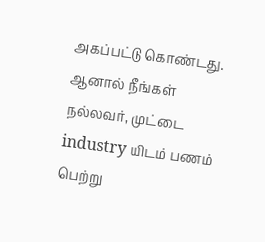அகப்பட்டு கொண்டது. ஆனால் நீங்கள் நல்லவர், முட்டை industry யிடம் பணம் பெற்று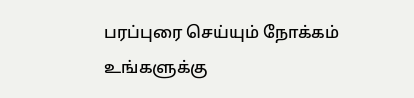பரப்புரை செய்யும் நோக்கம் உங்களுக்கு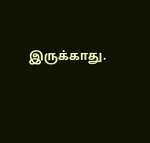இருக்காது.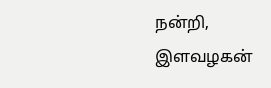நன்றி,
இளவழகன்